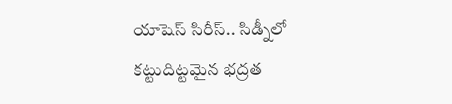యాషెస్ సిరీస్.. సిడ్నీలో కట్టుదిట్టమైన భద్రత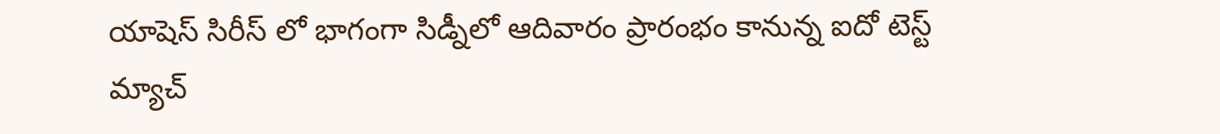యాషెస్ సిరీస్ లో భాగంగా సిడ్నీలో ఆదివారం ప్రారంభం కానున్న ఐదో టెస్ట్ మ్యాచ్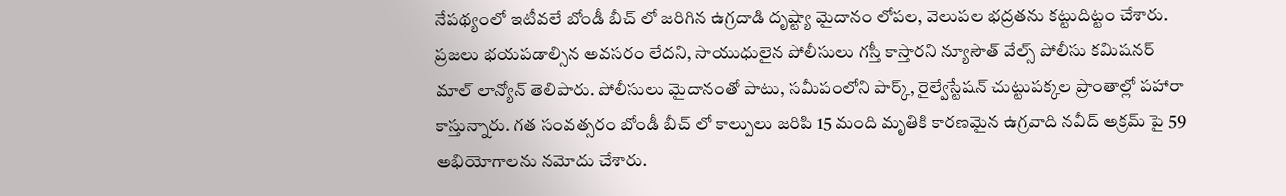నేపథ్యంలో ఇటీవలే బోండీ బీచ్ లో జరిగిన ఉగ్రదాడి దృష్ట్యా మైదానం లోపల, వెలుపల భద్రతను కట్టుదిట్టం చేశారు. ప్రజలు భయపడాల్సిన అవసరం లేదని, సాయుధులైన పోలీసులు గస్తీ కాస్తారని న్యూసౌత్ వేల్స్ పోలీసు కమిషనర్ మాల్ లాన్యోన్ తెలిపారు. పోలీసులు మైదానంతో పాటు, సమీపంలోని పార్క్, రైల్వేస్టేషన్ చుట్టుపక్కల ప్రాంతాల్లో పహారా కాస్తున్నారు. గత సంవత్సరం బోండీ బీచ్ లో కాల్పులు జరిపి 15 మంది మృతికి కారణమైన ఉగ్రవాది నవీద్ అక్రమ్ పై 59 అభియోగాలను నమోదు చేశారు.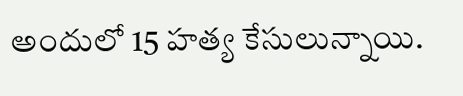అందులో 15 హత్య కేసులున్నాయి.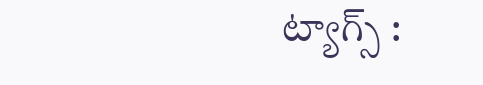ట్యాగ్స్ :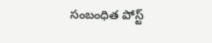సంబంధిత పోస్ట్